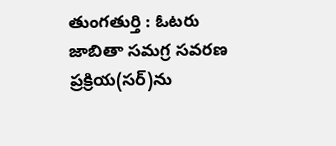తుంగతుర్తి : ఓటరు జాబితా సమగ్ర సవరణ ప్రక్రియ(సర్)ను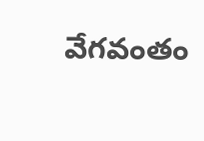వేగవంతం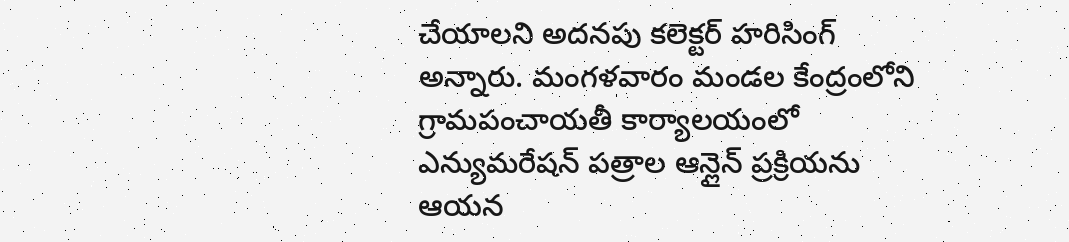చేయాలని అదనపు కలెక్టర్ హరిసింగ్ అన్నారు. మంగళవారం మండల కేంద్రంలోని గ్రామపంచాయతీ కార్యాలయంలో ఎన్యుమరేషన్ పత్రాల ఆన్లైన్ ప్రక్రియను ఆయన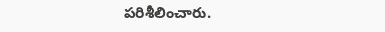పరిశీలించారు.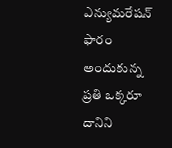ఎన్యుమరేషన్ ఫారం అందుకున్న ప్రతి ఒక్కరూ దానిని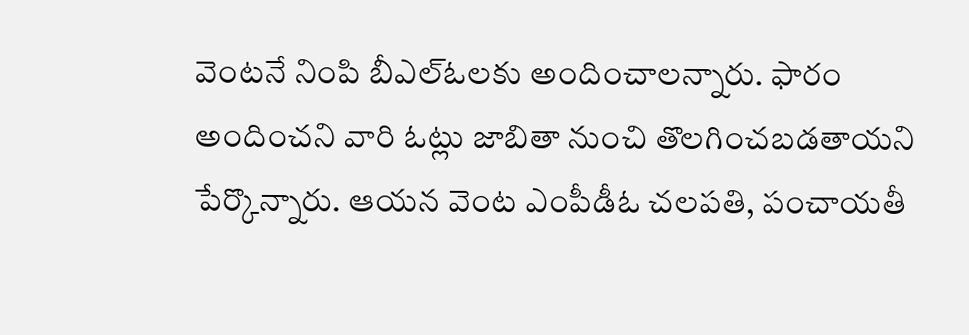వెంటనే నింపి బీఎల్ఓలకు అందించాలన్నారు. ఫారం అందించని వారి ఓట్లు జాబితా నుంచి తొలగించబడతాయని పేర్కొన్నారు. ఆయన వెంట ఎంపీడీఓ చలపతి, పంచాయతీ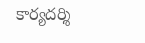కార్యదర్శి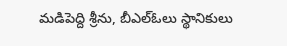మడిపెద్ది శ్రీను, బీఎల్ఓలు స్థానికులు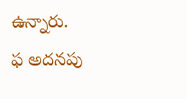ఉన్నారు.
ఫ అదనపు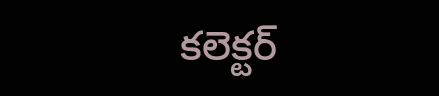కలెక్టర్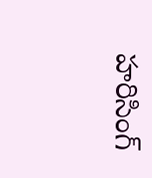హరిసింగ్